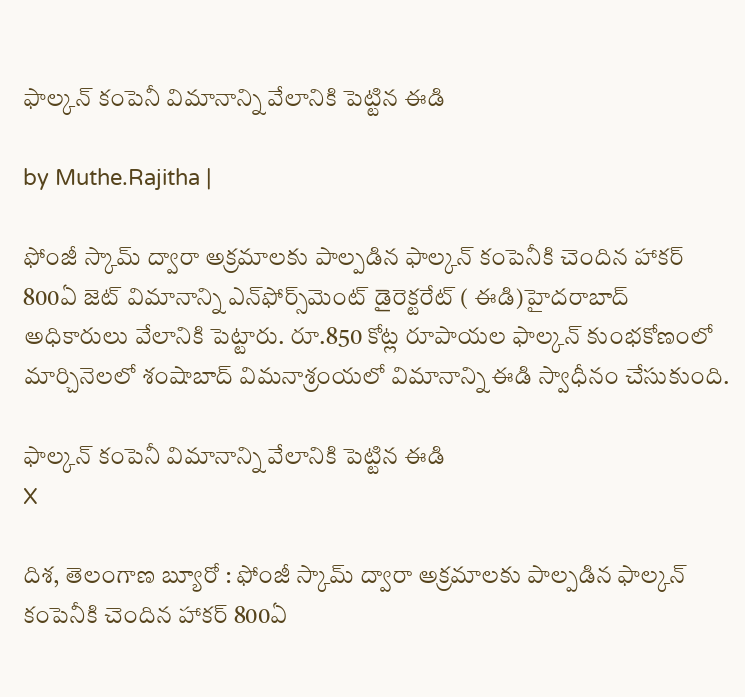ఫాల్కన్ కంపెనీ విమానాన్ని వేలానికి పెట్టిన ఈడి

by Muthe.Rajitha |

ఫోంజీ స్కామ్ ద్వారా అక్రమాలకు పాల్పడిన ఫాల్కన్ కంపెనీకి చెందిన హాకర్ 800ఏ జెట్‌ విమానాన్ని ఎన్‌ఫోర్స్‌మెంట్ డైరెక్టరేట్ ( ఈడి)హైదరాబాద్ అధికారులు వేలానికి పెట్టారు. రూ.850 కోట్ల రూపాయల ఫాల్కన్ కుంభకోణంలో మార్చినెలలో శంషాబాద్ విమనాశ్రంయలో విమానాన్ని ఈడి స్వాధీనం చేసుకుంది.

ఫాల్కన్ కంపెనీ విమానాన్ని వేలానికి పెట్టిన ఈడి
X

దిశ, తెలంగాణ బ్యూరో : ఫోంజీ స్కామ్ ద్వారా అక్రమాలకు పాల్పడిన ఫాల్కన్ కంపెనీకి చెందిన హాకర్ 800ఏ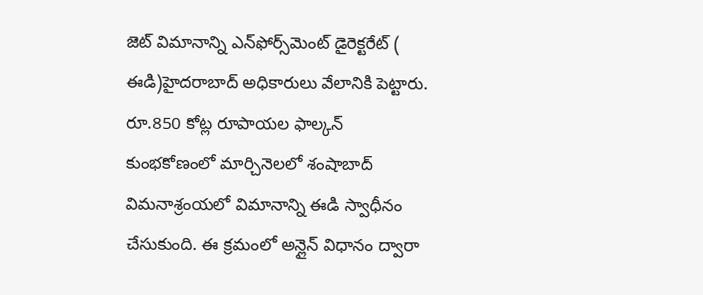జెట్‌ విమానాన్ని ఎన్‌ఫోర్స్‌మెంట్ డైరెక్టరేట్ ( ఈడి)హైదరాబాద్ అధికారులు వేలానికి పెట్టారు. రూ.850 కోట్ల రూపాయల ఫాల్కన్ కుంభకోణంలో మార్చినెలలో శంషాబాద్ విమనాశ్రంయలో విమానాన్ని ఈడి స్వాధీనం చేసుకుంది. ఈ క్రమంలో అన్లైన్ విధానం ద్వారా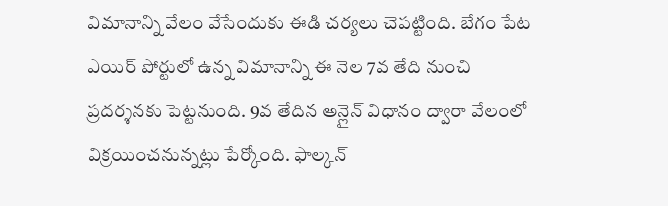విమానాన్ని వేలం వేసేందుకు ఈడి చర్యలు చెపట్టింది. బేగం పేట ఎయిర్ పోర్టులో ఉన్న విమానాన్ని ఈ నెల 7వ తేది నుంచి ప్రదర్శనకు పెట్టనుంది. 9వ తేదిన అన్లైన్ విధానం ద్వారా వేలంలో విక్రయించనున్నట్లు పేర్కోంది. ఫాల్కన్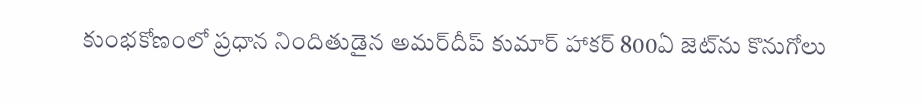కుంభకోణంలో ప్రధాన నిందితుడైన అమర్‌దీప్ కుమార్‌ హాకర్ 800ఏ జెట్‌ను కొనుగోలు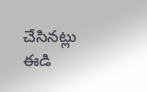చేసినట్లు ఈడి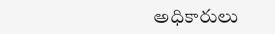అధికారులు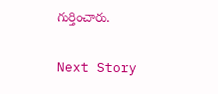గుర్తించారు.

Next Story